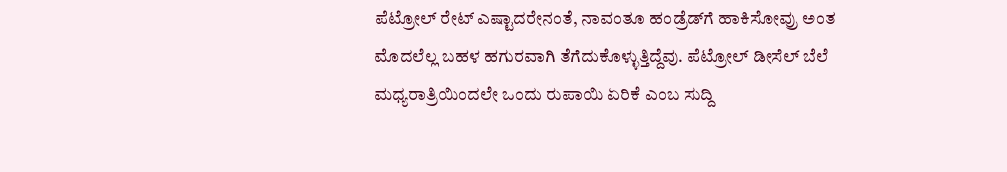ಪೆಟ್ರೋಲ್ ರೇಟ್ ಎಷ್ಟಾದರೇನಂತೆ, ನಾವಂತೂ ಹಂಡ್ರೆಡ್‌ಗೆ ಹಾಕಿಸೋವ್ರು ಅಂತ ಮೊದಲೆಲ್ಲ ಬಹಳ ಹಗುರವಾಗಿ ತೆಗೆದುಕೊಳ್ಳುತ್ತಿದ್ದೆವು. ಪೆಟ್ರೋಲ್ ಡೀಸೆಲ್ ಬೆಲೆ ಮಧ್ಯರಾತ್ರಿಯಿಂದಲೇ ಒಂದು ರುಪಾಯಿ ಏರಿಕೆ ಎಂಬ ಸುದ್ದಿ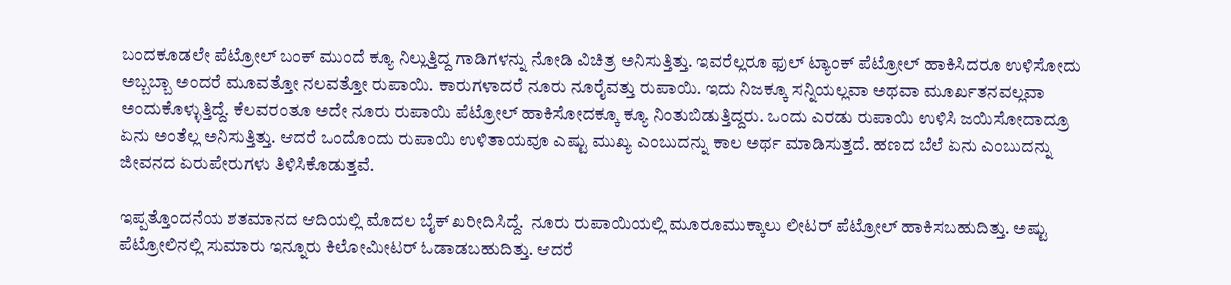ಬಂದಕೂಡಲೇ ಪೆಟ್ರೋಲ್ ಬಂಕ್ ಮುಂದೆ ಕ್ಯೂ ನಿಲ್ಲುತ್ತಿದ್ದ ಗಾಡಿಗಳನ್ನು ನೋಡಿ ವಿಚಿತ್ರ ಅನಿಸುತ್ತಿತ್ತು. ಇವರೆಲ್ಲರೂ ಫುಲ್ ಟ್ಯಾಂಕ್ ಪೆಟ್ರೋಲ್ ಹಾಕಿಸಿದರೂ ಉಳಿಸೋದು ಅಬ್ಬಬ್ಬಾ ಅಂದರೆ ಮೂವತ್ತೋ ನಲವತ್ತೋ ರುಪಾಯಿ. ಕಾರುಗಳಾದರೆ ನೂರು ನೂರೈವತ್ತು ರುಪಾಯಿ. ಇದು ನಿಜಕ್ಕೂ ಸನ್ನಿಯಲ್ಲವಾ ಅಥವಾ ಮೂರ್ಖತನವಲ್ಲವಾ ಅಂದುಕೊಳ್ಳುತ್ತಿದ್ದೆ. ಕೆಲವರಂತೂ ಅದೇ ನೂರು ರುಪಾಯಿ ಪೆಟ್ರೋಲ್ ಹಾಕಿಸೋದಕ್ಕೂ ಕ್ಯೂ ನಿಂತುಬಿಡುತ್ತಿದ್ದರು. ಒಂದು ಎರಡು ರುಪಾಯಿ ಉಳಿಸಿ ಜಯಿಸೋದಾದ್ರೂ ಏನು ಅಂತೆಲ್ಲ ಅನಿಸುತ್ತಿತ್ತು. ಆದರೆ ಒಂದೊಂದು ರುಪಾಯಿ ಉಳಿತಾಯವೂ ಎಷ್ಟು ಮುಖ್ಯ ಎಂಬುದನ್ನು ಕಾಲ ಅರ್ಥ ಮಾಡಿಸುತ್ತದೆ. ಹಣದ ಬೆಲೆ ಏನು ಎಂಬುದನ್ನು ಜೀವನದ ಏರುಪೇರುಗಳು ತಿಳಿಸಿಕೊಡುತ್ತವೆ.

ಇಪ್ಪತ್ತೊಂದನೆಯ ಶತಮಾನದ ಆದಿಯಲ್ಲಿ ಮೊದಲ ಬೈಕ್ ಖರೀದಿಸಿದ್ದೆ.  ನೂರು ರುಪಾಯಿಯಲ್ಲಿ ಮೂರೂಮುಕ್ಕಾಲು ಲೀಟರ್ ಪೆಟ್ರೋಲ್ ಹಾಕಿಸಬಹುದಿತ್ತು. ಅಷ್ಟು ಪೆಟ್ರೋಲಿನಲ್ಲಿ ಸುಮಾರು ಇನ್ನೂರು ಕಿಲೋಮೀಟರ್ ಓಡಾಡಬಹುದಿತ್ತು. ಆದರೆ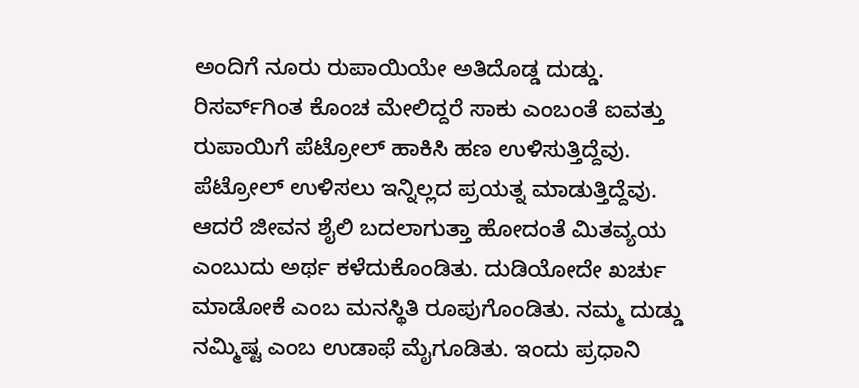ಅಂದಿಗೆ ನೂರು ರುಪಾಯಿಯೇ ಅತಿದೊಡ್ಡ ದುಡ್ಡು. ರಿಸರ್ವ್‌ಗಿಂತ ಕೊಂಚ ಮೇಲಿದ್ದರೆ ಸಾಕು ಎಂಬಂತೆ ಐವತ್ತು ರುಪಾಯಿಗೆ ಪೆಟ್ರೋಲ್ ಹಾಕಿಸಿ ಹಣ ಉಳಿಸುತ್ತಿದ್ದೆವು. ಪೆಟ್ರೋಲ್ ಉಳಿಸಲು ಇನ್ನಿಲ್ಲದ ಪ್ರಯತ್ನ ಮಾಡುತ್ತಿದ್ದೆವು. ಆದರೆ ಜೀವನ ಶೈಲಿ ಬದಲಾಗುತ್ತಾ ಹೋದಂತೆ ಮಿತವ್ಯಯ ಎಂಬುದು ಅರ್ಥ ಕಳೆದುಕೊಂಡಿತು. ದುಡಿಯೋದೇ ಖರ್ಚು ಮಾಡೋಕೆ ಎಂಬ ಮನಸ್ಥಿತಿ ರೂಪುಗೊಂಡಿತು. ನಮ್ಮ ದುಡ್ಡು ನಮ್ಮಿಷ್ಟ ಎಂಬ ಉಡಾಫೆ ಮೈಗೂಡಿತು. ಇಂದು ಪ್ರಧಾನಿ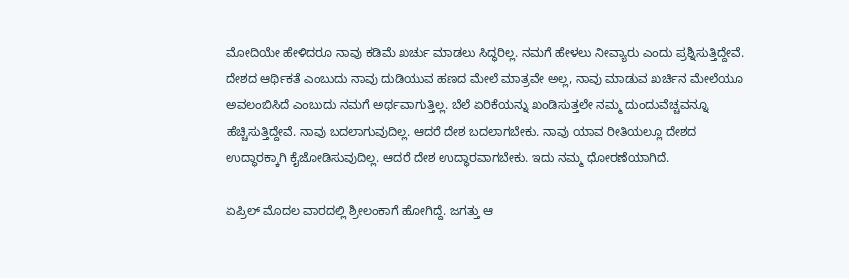ಮೋದಿಯೇ ಹೇಳಿದರೂ ನಾವು ಕಡಿಮೆ ಖರ್ಚು ಮಾಡಲು ಸಿದ್ಧರಿಲ್ಲ. ನಮಗೆ ಹೇಳಲು ನೀವ್ಯಾರು ಎಂದು ಪ್ರಶ್ನಿಸುತ್ತಿದ್ದೇವೆ. ದೇಶದ ಆರ್ಥಿಕತೆ ಎಂಬುದು ನಾವು ದುಡಿಯುವ ಹಣದ ಮೇಲೆ ಮಾತ್ರವೇ ಅಲ್ಲ, ನಾವು ಮಾಡುವ ಖರ್ಚಿನ ಮೇಲೆಯೂ ಅವಲಂಬಿಸಿದೆ ಎಂಬುದು ನಮಗೆ ಅರ್ಥವಾಗುತ್ತಿಲ್ಲ. ಬೆಲೆ ಏರಿಕೆಯನ್ನು ಖಂಡಿಸುತ್ತಲೇ ನಮ್ಮ ದುಂದುವೆಚ್ಚವನ್ನೂ ಹೆಚ್ಚಿಸುತ್ತಿದ್ದೇವೆ. ನಾವು ಬದಲಾಗುವುದಿಲ್ಲ. ಆದರೆ ದೇಶ ಬದಲಾಗಬೇಕು. ನಾವು ಯಾವ ರೀತಿಯಲ್ಲೂ ದೇಶದ ಉದ್ಧಾರಕ್ಕಾಗಿ ಕೈಜೋಡಿಸುವುದಿಲ್ಲ. ಆದರೆ ದೇಶ ಉದ್ಧಾರವಾಗಬೇಕು. ಇದು ನಮ್ಮ ಧೋರಣೆಯಾಗಿದೆ.

ಏಪ್ರಿಲ್ ಮೊದಲ ವಾರದಲ್ಲಿ ಶ್ರೀಲಂಕಾಗೆ ಹೋಗಿದ್ದೆ. ಜಗತ್ತು ಆ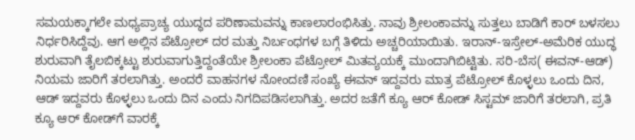ಸಮಯಕ್ಕಾಗಲೇ ಮಧ್ಯಪ್ರಾಚ್ಯ ಯುದ್ಧದ ಪರಿಣಾಮವನ್ನು ಕಾಣಲಾರಂಭಿಸಿತ್ತು. ನಾವು ಶ್ರೀಲಂಕಾವನ್ನು ಸುತ್ತಲು ಬಾಡಿಗೆ ಕಾರ್ ಬಳಸಲು ನಿರ್ಧರಿಸಿದ್ದೆವು. ಆಗ ಅಲ್ಲಿನ ಪೆಟ್ರೋಲ್ ದರ ಮತ್ತು ನಿರ್ಬಂಧಗಳ ಬಗ್ಗೆ ತಿಳಿದು ಅಚ್ಚರಿಯಾಯಿತು. ಇರಾನ್-ಇಸ್ರೇಲ್-ಅಮೆರಿಕ ಯುದ್ಧ ಶುರುವಾಗಿ ತೈಲಬಿಕ್ಕಟ್ಟು ಶುರುವಾಗುತ್ತಿದ್ದಂತೆಯೇ ಶ್ರೀಲಂಕಾ ಪೆಟ್ರೋಲ್ ಮಿತವ್ಯಯಕ್ಕೆ ಮುಂದಾಗಿಬಿಟ್ಟಿತು. ಸರಿ-ಬೆಸ( ಈವನ್-ಆಡ್) ನಿಯಮ ಜಾರಿಗೆ ತರಲಾಗಿತ್ತು. ಅಂದರೆ ವಾಹನಗಳ ನೋಂದಣಿ ಸಂಖ್ಯೆ ಈವನ್ ಇದ್ದವರು ಮಾತ್ರ ಪೆಟ್ರೋಲ್ ಕೊಳ್ಳಲು ಒಂದು ದಿನ, ಆಡ್ ಇದ್ದವರು ಕೊಳ್ಳಲು ಒಂದು ದಿನ ಎಂದು ನಿಗದಿಪಡಿಸಲಾಗಿತ್ತು. ಅದರ ಜತೆಗೆ ಕ್ಯೂ ಆರ್ ಕೋಡ್ ಸಿಸ್ಟಮ್ ಜಾರಿಗೆ ತರಲಾಗಿ, ಪ್ರತಿ ಕ್ಯೂ ಆರ್ ಕೋಡ್‌ಗೆ ವಾರಕ್ಕೆ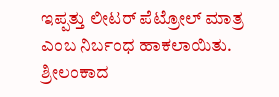ಇಪ್ಪತ್ತು ಲೀಟರ್ ಪೆಟ್ರೋಲ್ ಮಾತ್ರ ಎಂಬ ನಿರ್ಬಂಧ ಹಾಕಲಾಯಿತು. ಶ್ರೀಲಂಕಾದ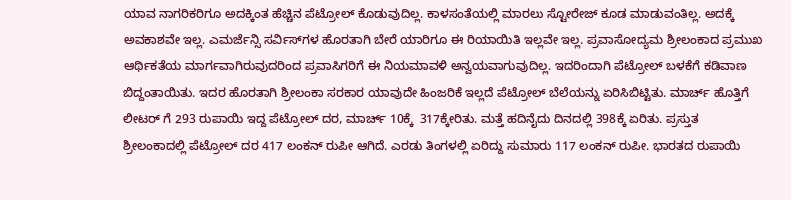ಯಾವ ನಾಗರಿಕರಿಗೂ ಅದಕ್ಕಿಂತ ಹೆಚ್ಚಿನ ಪೆಟ್ರೋಲ್ ಕೊಡುವುದಿಲ್ಲ. ಕಾಳಸಂತೆಯಲ್ಲಿ ಮಾರಲು ಸ್ಟೋರೇಜ್ ಕೂಡ ಮಾಡುವಂತಿಲ್ಲ. ಅದಕ್ಕೆ ಅವಕಾಶವೇ ಇಲ್ಲ. ಎಮರ್ಜೆನ್ಸಿ ಸರ್ವಿಸ್‌ಗಳ ಹೊರತಾಗಿ ಬೇರೆ ಯಾರಿಗೂ ಈ ರಿಯಾಯಿತಿ ಇಲ್ಲವೇ ಇಲ್ಲ. ಪ್ರವಾಸೋದ್ಯಮ ಶ್ರೀಲಂಕಾದ ಪ್ರಮುಖ ಆರ್ಥಿಕತೆಯ ಮಾರ್ಗವಾಗಿರುವುದರಿಂದ ಪ್ರವಾಸಿಗರಿಗೆ ಈ ನಿಯಮಾವಳಿ ಅನ್ವಯವಾಗುವುದಿಲ್ಲ. ಇದರಿಂದಾಗಿ ಪೆಟ್ರೋಲ್ ಬಳಕೆಗೆ ಕಡಿವಾಣ ಬಿದ್ದಂತಾಯಿತು. ಇದರ ಹೊರತಾಗಿ ಶ್ರೀಲಂಕಾ ಸರಕಾರ ಯಾವುದೇ ಹಿಂಜರಿಕೆ ಇಲ್ಲದೆ ಪೆಟ್ರೋಲ್ ಬೆಲೆಯನ್ನು ಏರಿಸಿಬಿಟ್ಟಿತು. ಮಾರ್ಚ್ ಹೊತ್ತಿಗೆ ಲೀಟರ್ ಗೆ 293 ರುಪಾಯಿ ಇದ್ದ ಪೆಟ್ರೋಲ್ ದರ, ಮಾರ್ಚ್ 10ಕ್ಕೆ  317ಕ್ಕೇರಿತು. ಮತ್ತೆ ಹದಿನೈದು ದಿನದಲ್ಲಿ 398ಕ್ಕೆ ಏರಿತು. ಪ್ರಸ್ತುತ ಶ್ರೀಲಂಕಾದಲ್ಲಿ ಪೆಟ್ರೋಲ್ ದರ 417 ಲಂಕನ್ ರುಪೀ ಆಗಿದೆ. ಎರಡು ತಿಂಗಳಲ್ಲಿ ಏರಿದ್ದು ಸುಮಾರು 117 ಲಂಕನ್ ರುಪೀ. ಭಾರತದ ರುಪಾಯಿ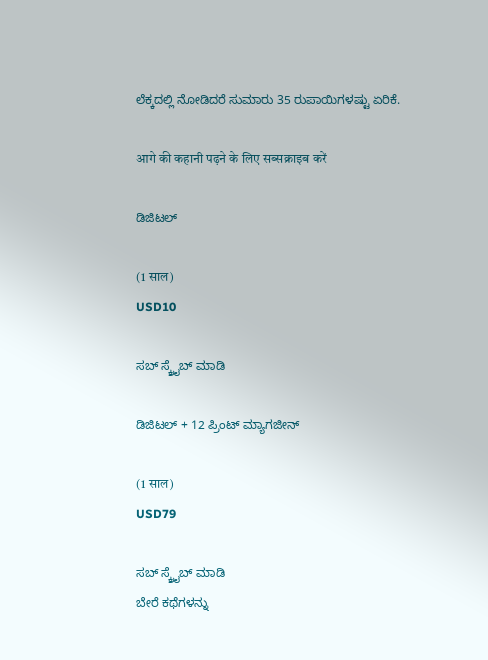ಲೆಕ್ಕದಲ್ಲಿ ನೋಡಿದರೆ ಸುಮಾರು 35 ರುಪಾಯಿಗಳಷ್ಟು ಏರಿಕೆ.

आगे की कहानी पढ़ने के लिए सब्सक्राइब करें

ಡಿಜಿಟಲ್

(1 साल)
USD10

ಸಬ್ ಸ್ಕ್ರೈಬ್ ಮಾಡಿ

ಡಿಜಿಟಲ್ + 12 ಪ್ರಿಂಟ್ ಮ್ಯಾಗಜೀನ್

(1 साल)
USD79

ಸಬ್ ಸ್ಕ್ರೈಬ್ ಮಾಡಿ
ಬೇರೆ ಕಥೆಗಳನ್ನು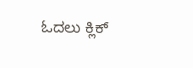ಓದಲು ಕ್ಲಿಕ್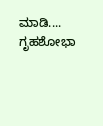ಮಾಡಿ....
ಗೃಹಶೋಭಾ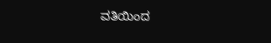ವತಿಯಿಂದ